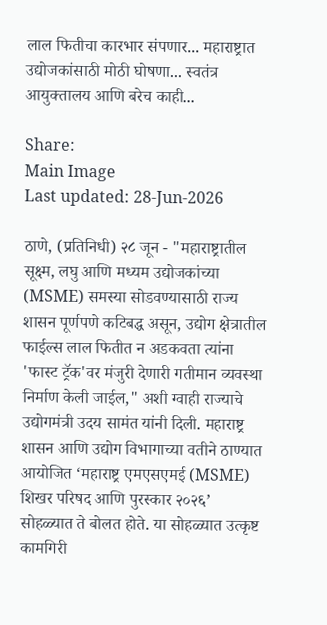लाल फितीचा कारभार संपणार... महाराष्ट्रात उद्योजकांसाठी मोठी घोषणा... स्वतंत्र आयुक्तालय आणि बरेच काही...

Share:
Main Image
Last updated: 28-Jun-2026

ठाणे, (प्रतिनिधी) २८ जून - "महाराष्ट्रातील सूक्ष्म, लघु आणि मध्यम उद्योजकांच्या (MSME) समस्या सोडवण्यासाठी राज्य शासन पूर्णपणे कटिबद्ध असून, उद्योग क्षेत्रातील फाईल्स लाल फितीत न अडकवता त्यांना 'फास्ट ट्रॅक'वर मंजुरी देणारी गतीमान व्यवस्था निर्माण केली जाईल," अशी ग्वाही राज्याचे उद्योगमंत्री उदय सामंत यांनी दिली. महाराष्ट्र शासन आणि उद्योग विभागाच्या वतीने ठाण्यात आयोजित ‘महाराष्ट्र एमएसएमई (MSME) शिखर परिषद आणि पुरस्कार २०२६’ सोहळ्यात ते बोलत होते. या सोहळ्यात उत्कृष्ट कामगिरी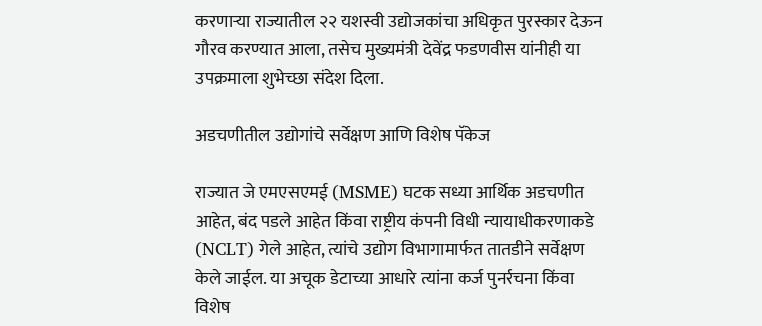करणाऱ्या राज्यातील २२ यशस्वी उद्योजकांचा अधिकृत पुरस्कार देऊन गौरव करण्यात आला, तसेच मुख्यमंत्री देवेंद्र फडणवीस यांनीही या उपक्रमाला शुभेच्छा संदेश दिला.

अडचणीतील उद्योगांचे सर्वेक्षण आणि विशेष पॅकेज

राज्यात जे एमएसएमई (MSME) घटक सध्या आर्थिक अडचणीत आहेत, बंद पडले आहेत किंवा राष्ट्रीय कंपनी विधी न्यायाधीकरणाकडे (NCLT) गेले आहेत, त्यांचे उद्योग विभागामार्फत तातडीने सर्वेक्षण केले जाईल. या अचूक डेटाच्या आधारे त्यांना कर्ज पुनर्रचना किंवा विशेष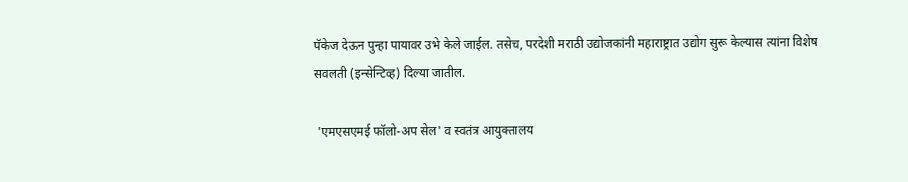पॅकेज देऊन पुन्हा पायावर उभे केले जाईल. तसेच, परदेशी मराठी उद्योजकांनी महाराष्ट्रात उद्योग सुरू केल्यास त्यांना विशेष सवलती (इन्सेन्टिव्ह) दिल्या जातील.

 'एमएसएमई फॉलो-अप सेल' व स्वतंत्र आयुक्तालय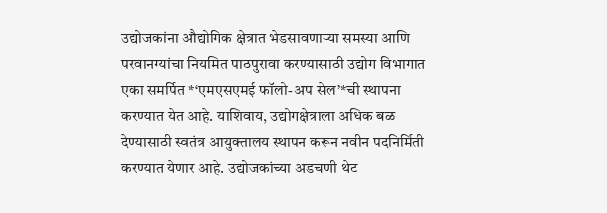उद्योजकांना औद्योगिक क्षेत्रात भेडसावणाऱ्या समस्या आणि परवानग्यांचा नियमित पाठपुरावा करण्यासाठी उद्योग विभागात एका समर्पित *‘एमएसएमई फॉलो-अप सेल’*ची स्थापना करण्यात येत आहे. याशिवाय, उद्योगक्षेत्राला अधिक बळ देण्यासाठी स्वतंत्र आयुक्तालय स्थापन करून नवीन पदनिर्मिती करण्यात येणार आहे. उद्योजकांच्या अडचणी थेट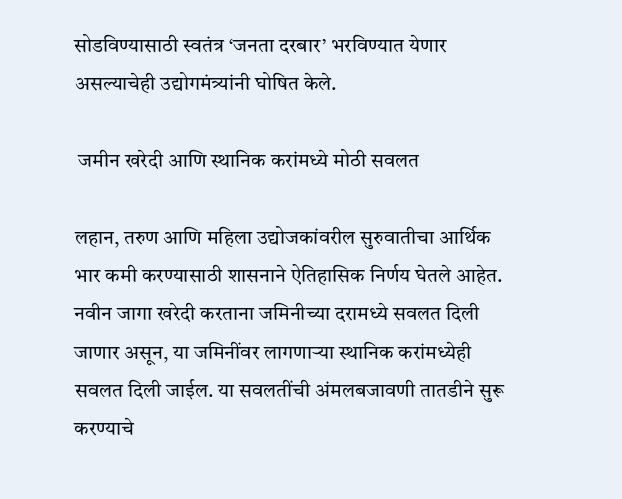सोडविण्यासाठी स्वतंत्र ‘जनता दरबार’ भरविण्यात येणार असल्याचेही उद्योगमंत्र्यांनी घोषित केले.

 जमीन खरेदी आणि स्थानिक करांमध्ये मोठी सवलत

लहान, तरुण आणि महिला उद्योजकांवरील सुरुवातीचा आर्थिक भार कमी करण्यासाठी शासनाने ऐतिहासिक निर्णय घेतले आहेत. नवीन जागा खरेदी करताना जमिनीच्या दरामध्ये सवलत दिली जाणार असून, या जमिनींवर लागणाऱ्या स्थानिक करांमध्येही सवलत दिली जाईल. या सवलतींची अंमलबजावणी तातडीने सुरू करण्याचे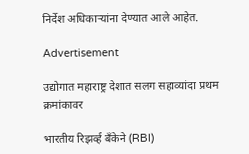निर्देश अधिकाऱ्यांना देण्यात आले आहेत.

Advertisement

उद्योगात महाराष्ट्र देशात सलग सहाव्यांदा प्रथम क्रमांकावर

भारतीय रिझर्व्ह बँकेने (RBI)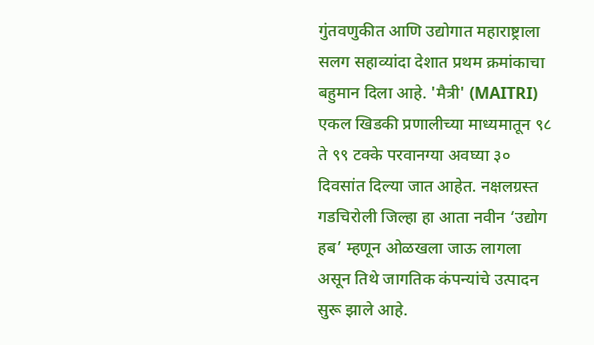गुंतवणुकीत आणि उद्योगात महाराष्ट्राला सलग सहाव्यांदा देशात प्रथम क्रमांकाचा बहुमान दिला आहे. 'मैत्री' (MAITRI) एकल खिडकी प्रणालीच्या माध्यमातून ९८ ते ९९ टक्के परवानग्या अवघ्या ३० दिवसांत दिल्या जात आहेत. नक्षलग्रस्त गडचिरोली जिल्हा हा आता नवीन ‘उद्योग हब’ म्हणून ओळखला जाऊ लागला असून तिथे जागतिक कंपन्यांचे उत्पादन सुरू झाले आहे.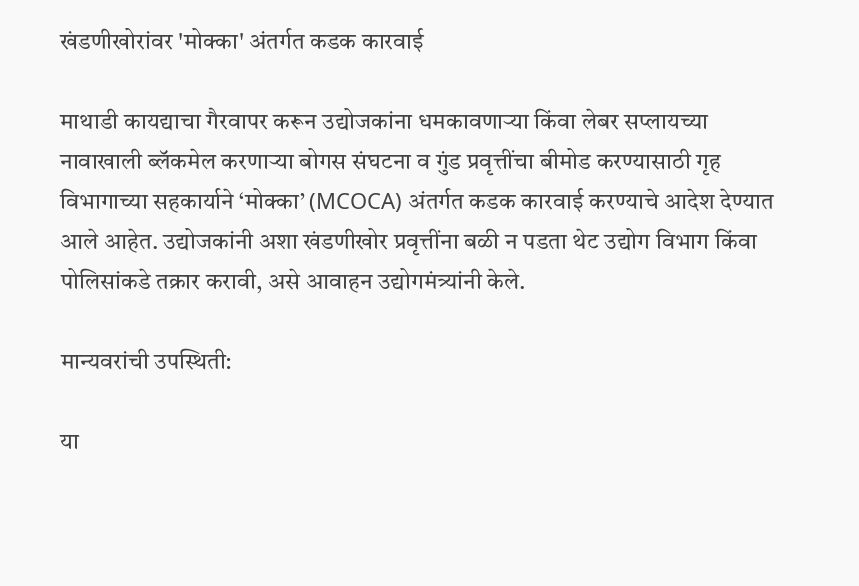खंडणीखोरांवर 'मोक्का' अंतर्गत कडक कारवाई

माथाडी कायद्याचा गैरवापर करून उद्योजकांना धमकावणाऱ्या किंवा लेबर सप्लायच्या नावाखाली ब्लॅकमेल करणाऱ्या बोगस संघटना व गुंड प्रवृत्तींचा बीमोड करण्यासाठी गृह विभागाच्या सहकार्याने ‘मोक्का’ (MCOCA) अंतर्गत कडक कारवाई करण्याचे आदेश देण्यात आले आहेत. उद्योजकांनी अशा खंडणीखोर प्रवृत्तींना बळी न पडता थेट उद्योग विभाग किंवा पोलिसांकडे तक्रार करावी, असे आवाहन उद्योगमंत्र्यांनी केले.

मान्यवरांची उपस्थिती:

या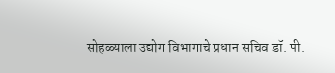सोहळ्याला उद्योग विभागाचे प्रधान सचिव डॉ. पी.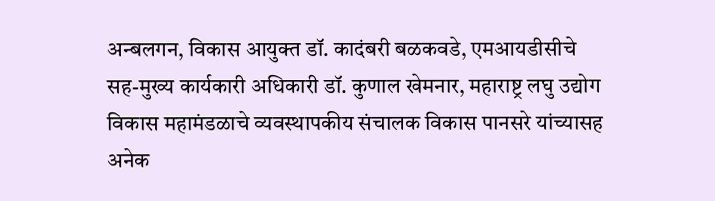अन्बलगन, विकास आयुक्त डॉ. कादंबरी बळकवडे, एमआयडीसीचे सह-मुख्य कार्यकारी अधिकारी डॉ. कुणाल खेमनार, महाराष्ट्र लघु उद्योग विकास महामंडळाचे व्यवस्थापकीय संचालक विकास पानसरे यांच्यासह अनेक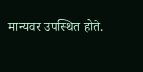मान्यवर उपस्थित होते.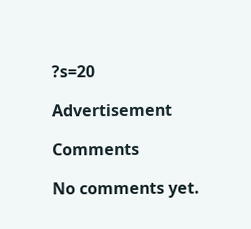?s=20

Advertisement

Comments

No comments yet.